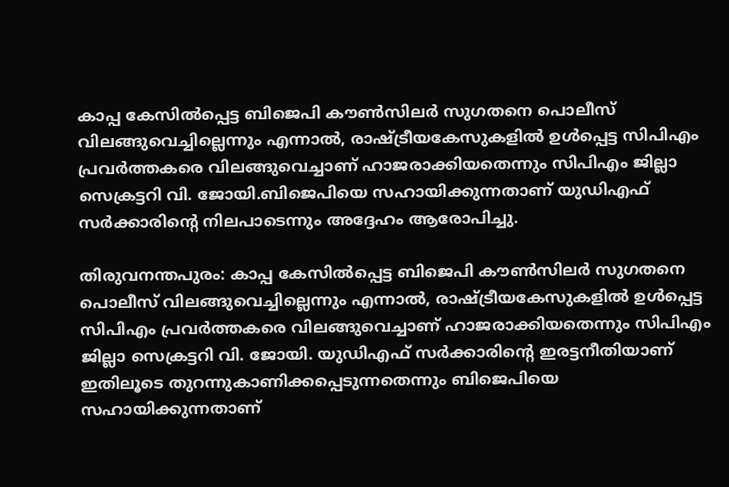കാപ്പ കേസിൽപ്പെട്ട ബിജെപി കൗൺസിലർ സുഗതനെ പൊലീസ് വിലങ്ങുവെച്ചില്ലെന്നും എന്നാൽ, രാഷ്ട്രീയകേസുകളിൽ ഉൾപ്പെട്ട സിപിഎം പ്രവർത്തകരെ വിലങ്ങുവെച്ചാണ് ഹാജരാക്കിയതെന്നും സിപിഎം ജില്ലാ സെക്രട്ടറി വി. ജോയി.ബിജെപിയെ സഹായിക്കുന്നതാണ് യുഡിഎഫ് സർക്കാരിന്റെ നിലപാടെന്നും അദ്ദേഹം ആരോപിച്ചു.

തിരുവനന്തപുരം: കാപ്പ കേസിൽപ്പെട്ട ബിജെപി കൗൺസിലർ സുഗതനെ പൊലീസ് വിലങ്ങുവെച്ചില്ലെന്നും എന്നാൽ, രാഷ്ട്രീയകേസുകളിൽ ഉൾപ്പെട്ട സിപിഎം പ്രവർത്തകരെ വിലങ്ങുവെച്ചാണ് ഹാജരാക്കിയതെന്നും സിപിഎം ജില്ലാ സെക്രട്ടറി വി. ജോയി. യുഡിഎഫ് സർക്കാരിന്റെ ഇരട്ടനീതിയാണ് ഇതിലൂടെ തുറന്നുകാണിക്കപ്പെടുന്നതെന്നും ബിജെപിയെ സഹായിക്കുന്നതാണ്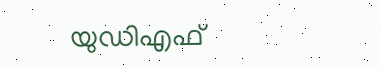യുഡിഎഫ്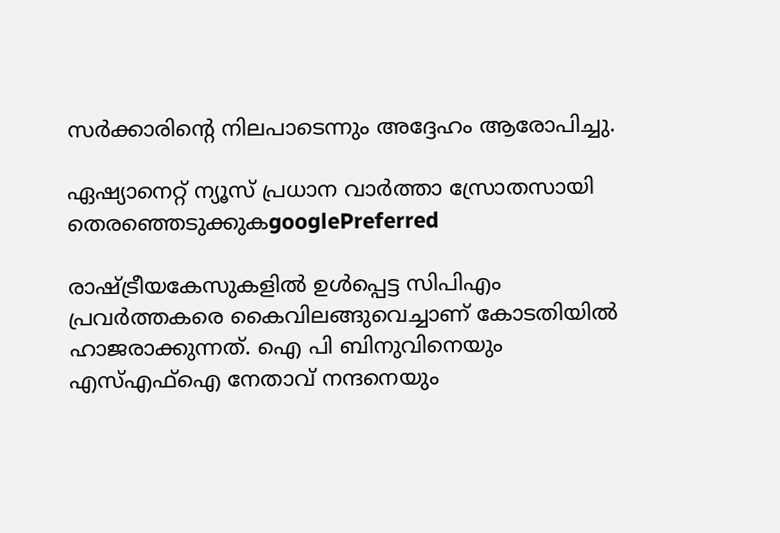സർക്കാരിന്റെ നിലപാടെന്നും അദ്ദേഹം ആരോപിച്ചു.

ഏഷ്യാനെറ്റ് ന്യൂസ് പ്രധാന വാർത്താ സ്രോതസായി തെരഞ്ഞെടുക്കുകgooglePreferred

രാഷ്ട്രീയകേസുകളിൽ ഉൾപ്പെട്ട സിപിഎം പ്രവർത്തകരെ കൈവിലങ്ങുവെച്ചാണ് കോടതിയിൽ ഹാജരാക്കുന്നത്. ഐ പി ബിനുവിനെയും എസ്എഫ്ഐ നേതാവ് നന്ദനെയും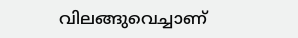വിലങ്ങുവെച്ചാണ്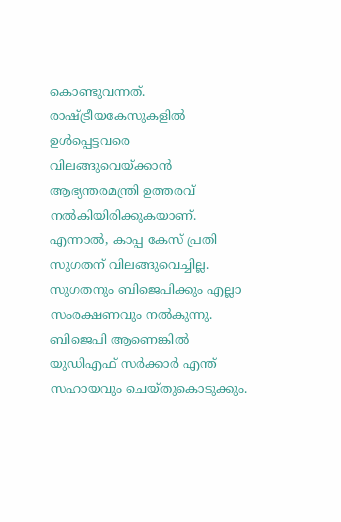കൊണ്ടുവന്നത്. രാഷ്ട്രീയകേസുകളിൽ ഉൾപ്പെട്ടവരെ വിലങ്ങുവെയ്ക്കാൻ ആഭ്യന്തരമന്ത്രി ഉത്തരവ് നൽകിയിരിക്കുകയാണ്. എന്നാൽ, കാപ്പ കേസ് പ്രതി സുഗതന് വിലങ്ങുവെച്ചില്ല. സുഗതനും ബിജെപിക്കും എല്ലാ സംരക്ഷണവും നൽകുന്നു. ബിജെപി ആണെങ്കിൽ യുഡിഎഫ് സർക്കാർ എന്ത് സഹായവും ചെയ്തുകൊടുക്കും.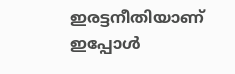ഇരട്ടനീതിയാണ് ഇപ്പോൾ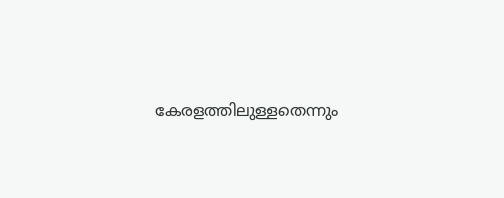കേരളത്തിലുള്ളതെന്നും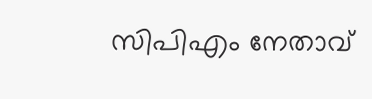സിപിഎം നേതാവ്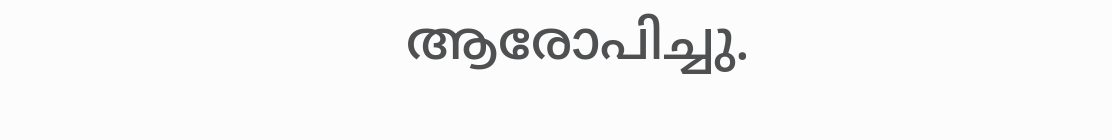ആരോപിച്ചു.